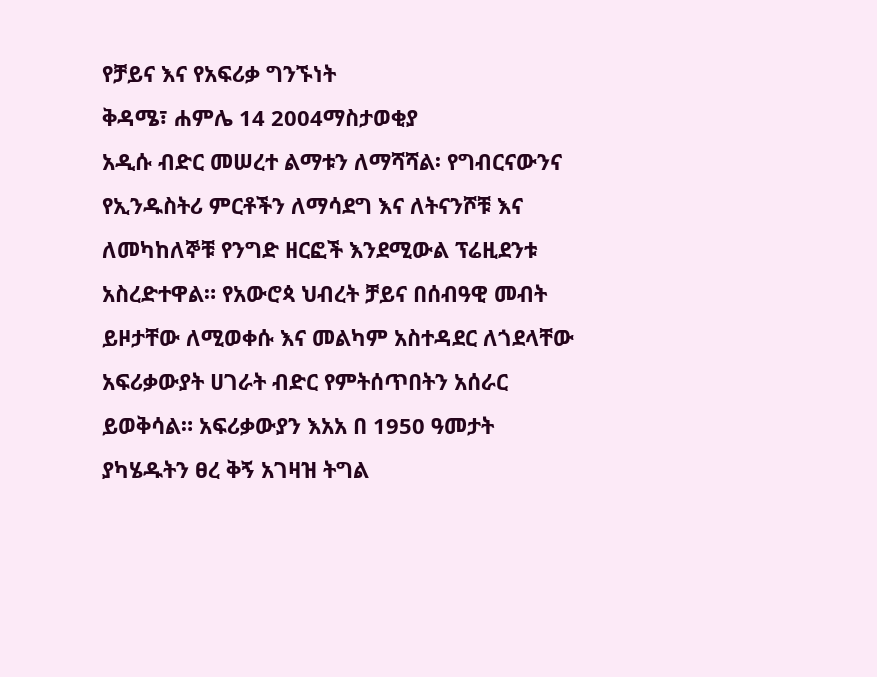የቻይና እና የአፍሪቃ ግንኙነት
ቅዳሜ፣ ሐምሌ 14 2004ማስታወቂያ
አዲሱ ብድር መሠረተ ልማቱን ለማሻሻል፡ የግብርናውንና የኢንዱስትሪ ምርቶችን ለማሳደግ እና ለትናንሾቹ እና ለመካከለኞቹ የንግድ ዘርፎች እንደሚውል ፕሬዚደንቱ አስረድተዋል። የአውሮጳ ህብረት ቻይና በሰብዓዊ መብት ይዞታቸው ለሚወቀሱ እና መልካም አስተዳደር ለጎደላቸው አፍሪቃውያት ሀገራት ብድር የምትሰጥበትን አሰራር ይወቅሳል። አፍሪቃውያን እአአ በ 1950 ዓመታት ያካሄዱትን ፀረ ቅኝ አገዛዝ ትግል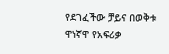የደገፈችው ቻይና በወቅቱ ዋነኛዋ የአፍሪቃ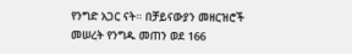የንግድ አጋር ናት። በቻይናውያን መዘርዝሮች መሠረት የንግዱ መጠን ወደ 166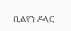ቢልየን ዶላር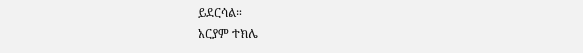ይደርሳል።
አርያም ተክሌ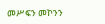መሥፍን መኮንን